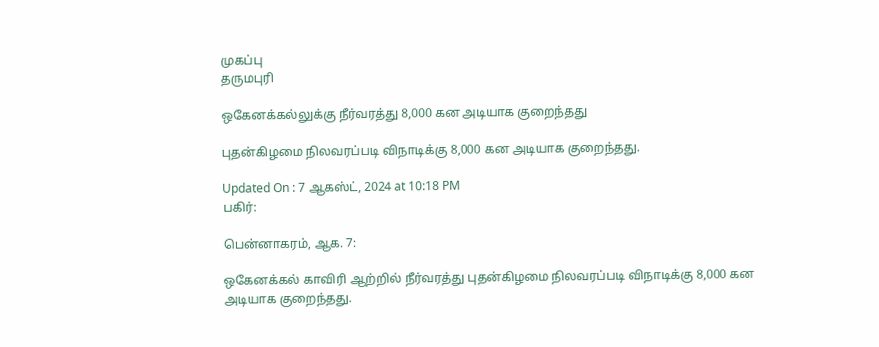முகப்பு
தருமபுரி

ஒகேனக்கல்லுக்கு நீர்வரத்து 8,000 கன அடியாக குறைந்தது

புதன்கிழமை நிலவரப்படி விநாடிக்கு 8,000 கன அடியாக குறைந்தது.

Updated On : 7 ஆகஸ்ட், 2024 at 10:18 PM
பகிர்:

பென்னாகரம், ஆக. 7:

ஒகேனக்கல் காவிரி ஆற்றில் நீர்வரத்து புதன்கிழமை நிலவரப்படி விநாடிக்கு 8,000 கன அடியாக குறைந்தது.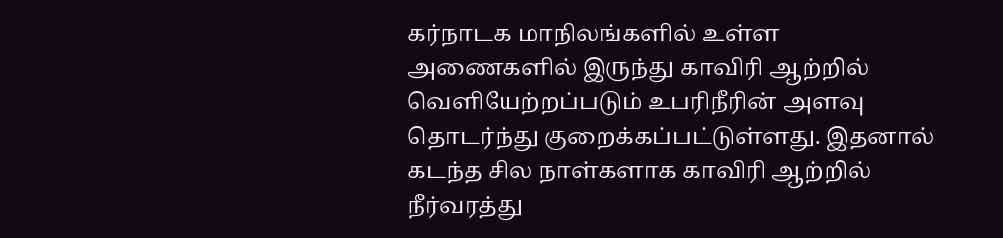கர்நாடக மாநிலங்களில் உள்ள அணைகளில் இருந்து காவிரி ஆற்றில் வெளியேற்றப்படும் உபரிநீரின் அளவு தொடர்ந்து குறைக்கப்பட்டுள்ளது. இதனால் கடந்த சில நாள்களாக காவிரி ஆற்றில் நீர்வரத்து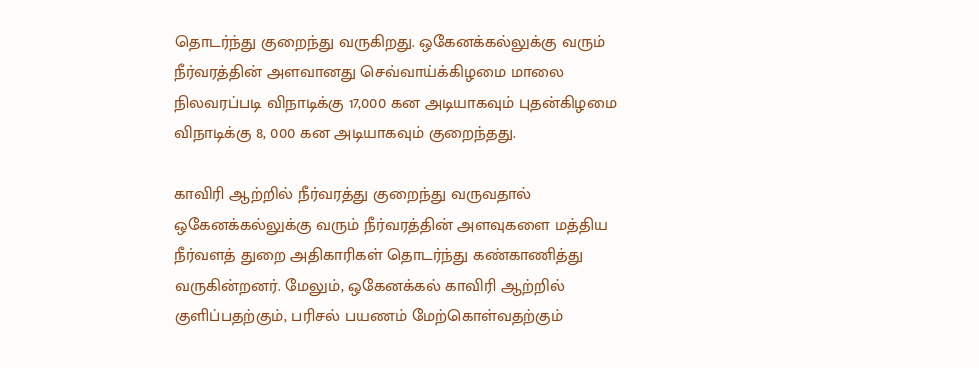தொடர்ந்து குறைந்து வருகிறது. ஒகேனக்கல்லுக்கு வரும் நீர்வரத்தின் அளவானது செவ்வாய்க்கிழமை மாலை நிலவரப்படி விநாடிக்கு 17,000 கன அடியாகவும் புதன்கிழமை விநாடிக்கு 8, 000 கன அடியாகவும் குறைந்தது.

காவிரி ஆற்றில் நீர்வரத்து குறைந்து வருவதால் ஒகேனக்கல்லுக்கு வரும் நீர்வரத்தின் அளவுகளை மத்திய நீர்வளத் துறை அதிகாரிகள் தொடர்ந்து கண்காணித்து வருகின்றனர். மேலும், ஒகேனக்கல் காவிரி ஆற்றில் குளிப்பதற்கும், பரிசல் பயணம் மேற்கொள்வதற்கும்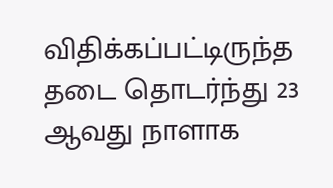விதிக்கப்பட்டிருந்த தடை தொடர்ந்து 23 ஆவது நாளாக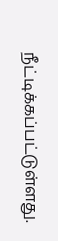நீட்டிக்கப்பட்டுள்ளது.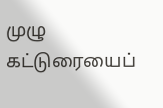முழு கட்டுரையைப்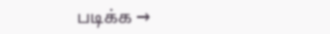படிக்க →